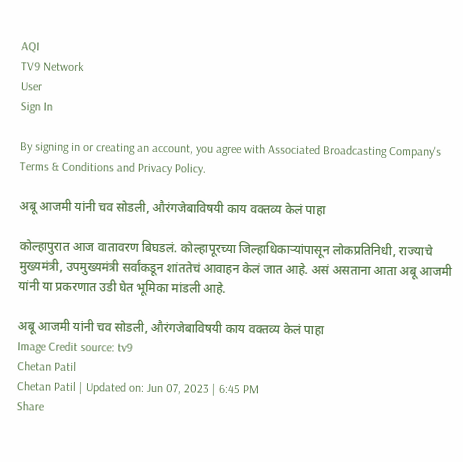AQI
TV9 Network
User
Sign In

By signing in or creating an account, you agree with Associated Broadcasting Company's Terms & Conditions and Privacy Policy.

अबू आजमी यांनी चव सोडली, औरंगजेबाविषयी काय वक्तव्य केलं पाहा

कोल्हापुरात आज वातावरण बिघडलं. कोल्हापूरच्या जिल्हाधिकाऱ्यांपासून लोकप्रतिनिधी, राज्याचे मुख्यमंत्री, उपमुख्यमंत्री सर्वांकडून शांततेचं आवाहन केलं जात आहे. असं असताना आता अबू आजमी यांनी या प्रकरणात उडी घेत भूमिका मांडली आहे.

अबू आजमी यांनी चव सोडली, औरंगजेबाविषयी काय वक्तव्य केलं पाहा
Image Credit source: tv9
Chetan Patil
Chetan Patil | Updated on: Jun 07, 2023 | 6:45 PM
Share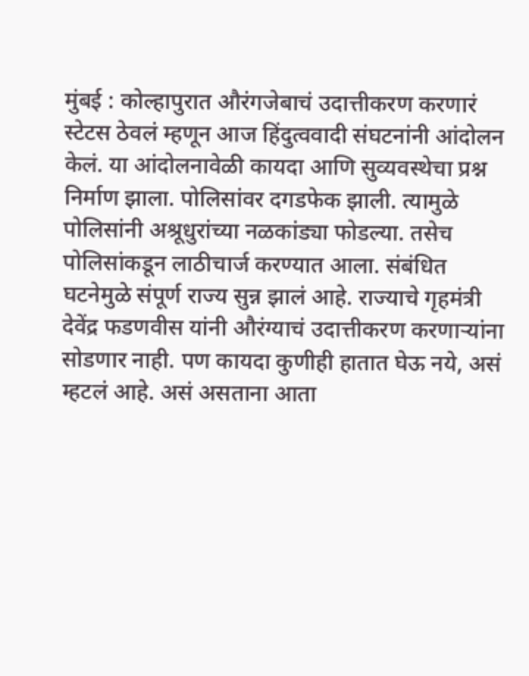मुंबई : कोल्हापुरात औरंगजेबाचं उदात्तीकरण करणारं स्टेटस ठेवलं म्हणून आज हिंदुत्ववादी संघटनांनी आंदोलन केलं. या आंदोलनावेळी कायदा आणि सुव्यवस्थेचा प्रश्न निर्माण झाला. पोलिसांवर दगडफेक झाली. त्यामुळे पोलिसांनी अश्रूधुरांच्या नळकांड्या फोडल्या. तसेच पोलिसांकडून लाठीचार्ज करण्यात आला. संबंधित घटनेमुळे संपूर्ण राज्य सुन्न झालं आहे. राज्याचे गृहमंत्री देवेंद्र फडणवीस यांनी औरंग्याचं उदात्तीकरण करणाऱ्यांना सोडणार नाही. पण कायदा कुणीही हातात घेऊ नये, असं म्हटलं आहे. असं असताना आता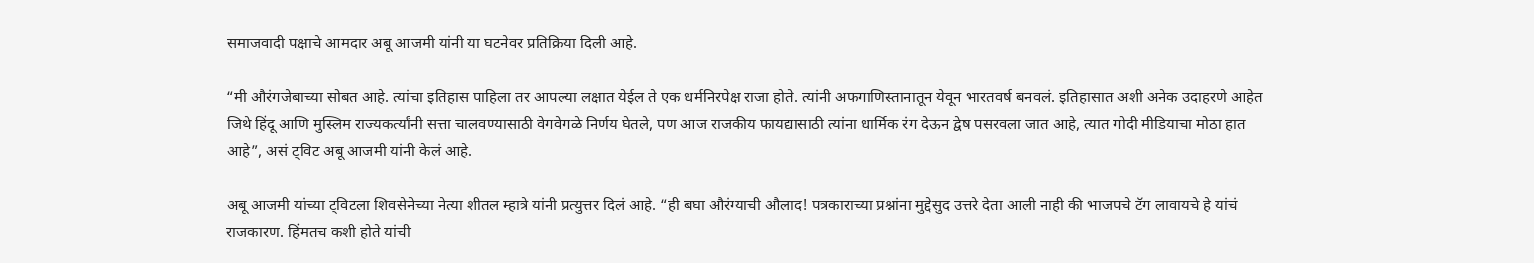समाजवादी पक्षाचे आमदार अबू आजमी यांनी या घटनेवर प्रतिक्रिया दिली आहे.

“मी औरंगजेबाच्या सोबत आहे. त्यांचा इतिहास पाहिला तर आपल्या लक्षात येईल ते एक धर्मनिरपेक्ष राजा होते. त्यांनी अफगाणिस्तानातून येवून भारतवर्ष बनवलं. इतिहासात अशी अनेक उदाहरणे आहेत जिथे हिंदू आणि मुस्लिम राज्यकर्त्यांनी सत्ता चालवण्यासाठी वेगवेगळे निर्णय घेतले, पण आज राजकीय फायद्यासाठी त्यांना धार्मिक रंग देऊन द्वेष पसरवला जात आहे, त्यात गोदी मीडियाचा मोठा हात आहे”, असं ट्विट अबू आजमी यांनी केलं आहे.

अबू आजमी यांच्या ट्विटला शिवसेनेच्या नेत्या शीतल म्हात्रे यांनी प्रत्युत्तर दिलं आहे. “ही बघा औरंग्याची औलाद! पत्रकाराच्या प्रश्नांना मुद्देसुद उत्तरे देता आली नाही की भाजपचे टॅग लावायचे हे यांचं राजकारण. हिंमतच कशी होते यांची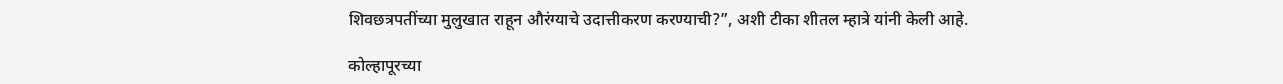शिवछत्रपतींच्या मुलुखात राहून औरंग्याचे उदात्तीकरण करण्याची?”, अशी टीका शीतल म्हात्रे यांनी केली आहे.

कोल्हापूरच्या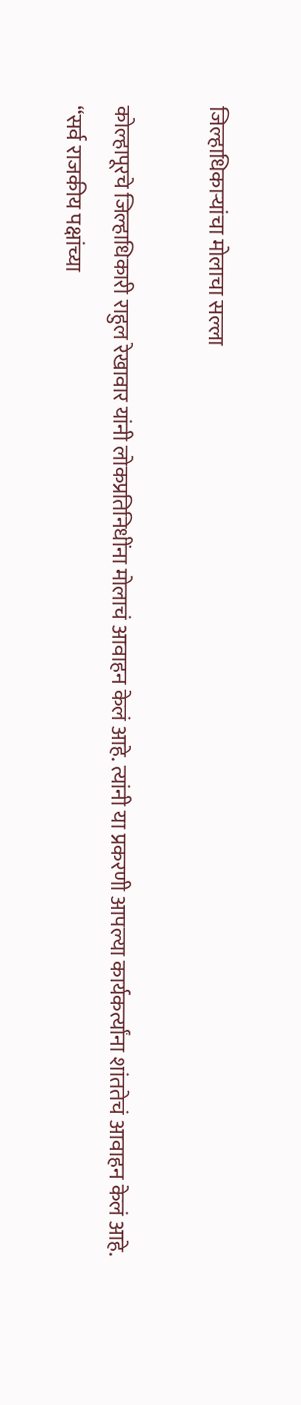जिल्हाधिकाऱ्यांचा मोलाचा सल्ला

कोल्हापूरचे जिल्हाधिकारी राहुल रेखावार यांनी लोकप्रतिनिधींना मोलाचं आवाहन केलं आहे. त्यांनी या प्रकरणी आपल्या कार्यकर्त्यांना शांततेचं आवाहन केलं आहे. “सर्व राजकीय पक्षांच्या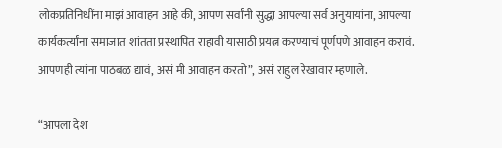लोकप्रतिनिधींना माझं आवाहन आहे की, आपण सर्वांनी सुद्धा आपल्या सर्व अनुयायांना, आपल्या कार्यकर्त्यांना समाजात शांतता प्रस्थापित राहावी यासाठी प्रयत्न करण्याचं पूर्णपणे आवाहन करावं. आपणही त्यांना पाठबळ द्यावं, असं मी आवाहन करतो”, असं राहुल रेखावार म्हणाले.

“आपला देश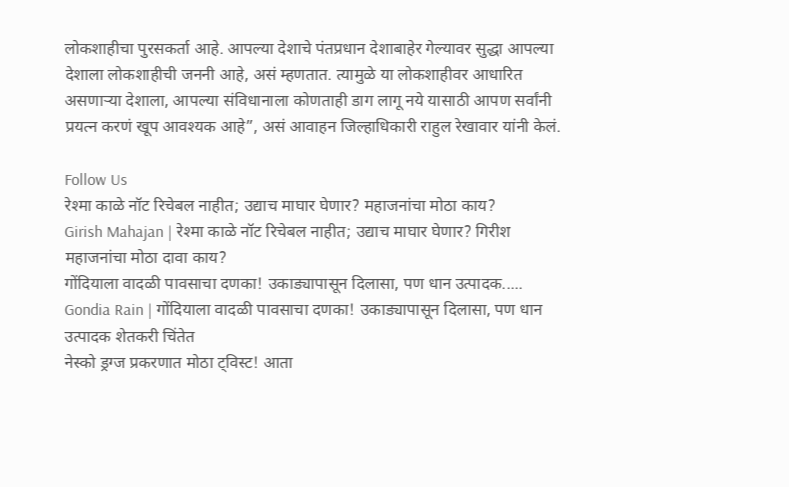लोकशाहीचा पुरसकर्ता आहे. आपल्या देशाचे पंतप्रधान देशाबाहेर गेल्यावर सुद्धा आपल्या देशाला लोकशाहीची जननी आहे, असं म्हणतात. त्यामुळे या लोकशाहीवर आधारित असणाऱ्या देशाला, आपल्या संविधानाला कोणताही डाग लागू नये यासाठी आपण सर्वांनी प्रयत्न करणं खूप आवश्यक आहे”, असं आवाहन जिल्हाधिकारी राहुल रेखावार यांनी केलं.

Follow Us
रेश्मा काळे नॉट रिचेबल नाहीत; उद्याच माघार घेणार? महाजनांचा मोठा काय?
Girish Mahajan | रेश्मा काळे नॉट रिचेबल नाहीत; उद्याच माघार घेणार? गिरीश महाजनांचा मोठा दावा काय?
गोंदियाला वादळी पावसाचा दणका! उकाड्यापासून दिलासा, पण धान उत्पादक.....
Gondia Rain | गोंदियाला वादळी पावसाचा दणका! उकाड्यापासून दिलासा, पण धान उत्पादक शेतकरी चिंतेत
नेस्को ड्रग्ज प्रकरणात मोठा ट्विस्ट! आता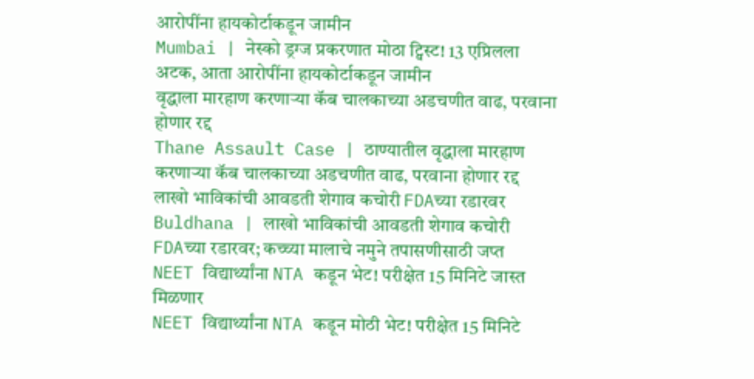आरोपींना हायकोर्टाकडून जामीन
Mumbai | नेस्को ड्रग्ज प्रकरणात मोठा ट्विस्ट! 13 एप्रिलला अटक, आता आरोपींना हायकोर्टाकडून जामीन
वृद्धाला मारहाण करणाऱ्या कॅब चालकाच्या अडचणीत वाढ, परवाना होणार रद्द
Thane Assault Case | ठाण्यातील वृद्धाला मारहाण करणाऱ्या कॅब चालकाच्या अडचणीत वाढ, परवाना होणार रद्द
लाखो भाविकांची आवडती शेगाव कचोरी FDAच्या रडारवर
Buldhana | लाखो भाविकांची आवडती शेगाव कचोरी FDAच्या रडारवर; कच्च्या मालाचे नमुने तपासणीसाठी जप्त
NEET विद्यार्थ्यांना NTA कडून भेट! परीक्षेत 15 मिनिटे जास्त मिळणार
NEET विद्यार्थ्यांना NTA कडून मोठी भेट! परीक्षेत 15 मिनिटे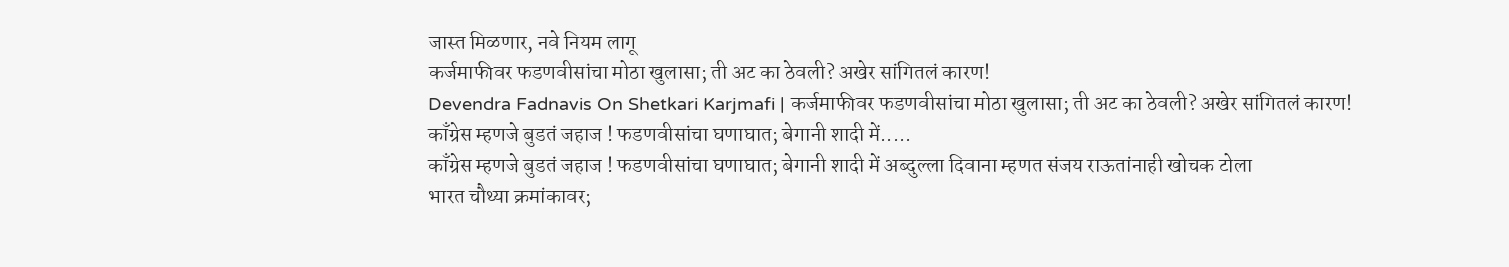जास्त मिळणार, नवे नियम लागू
कर्जमाफीवर फडणवीसांचा मोठा खुलासा; ती अट का ठेवली? अखेर सांगितलं कारण!
Devendra Fadnavis On Shetkari Karjmafi | कर्जमाफीवर फडणवीसांचा मोठा खुलासा; ती अट का ठेवली? अखेर सांगितलं कारण!
काँग्रेस म्हणजे बुडतं जहाज ! फडणवीसांचा घणाघात; बेगानी शादी में.....
काँग्रेस म्हणजे बुडतं जहाज ! फडणवीसांचा घणाघात; बेगानी शादी में अब्दुल्ला दिवाना म्हणत संजय राऊतांनाही खोचक टोला
भारत चौथ्या क्रमांकावर;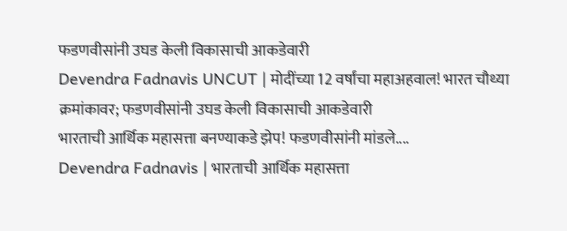फडणवीसांनी उघड केली विकासाची आकडेवारी
Devendra Fadnavis UNCUT | मोदींच्या 12 वर्षांचा महाअहवाल! भारत चौथ्या क्रमांकावर; फडणवीसांनी उघड केली विकासाची आकडेवारी
भारताची आर्थिक महासत्ता बनण्याकडे झेप! फडणवीसांनी मांडले....
Devendra Fadnavis | भारताची आर्थिक महासत्ता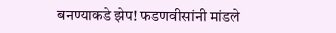बनण्याकडे झेप! फडणवीसांनी मांडले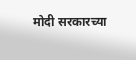मोदी सरकारच्या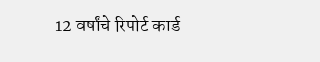12 वर्षांचे रिपोर्ट कार्ड